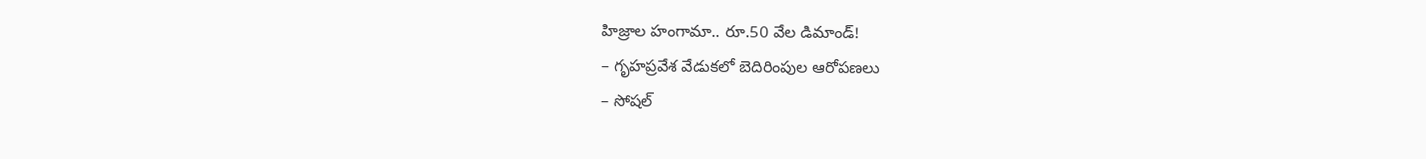హిజ్రాల హంగామా.. రూ.50 వేల డిమాండ్!
– గృహప్రవేశ వేడుకలో బెదిరింపుల ఆరోపణలు
– సోషల్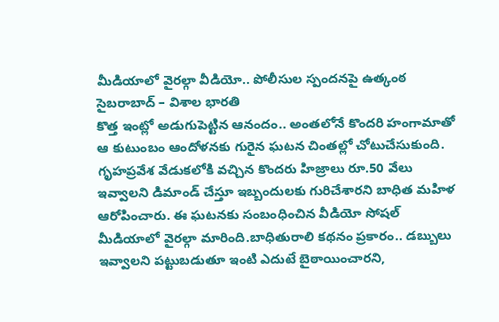మీడియాలో వైరల్గా వీడియో.. పోలీసుల స్పందనపై ఉత్కంఠ
సైబరాబాద్ – విశాల భారతి
కొత్త ఇంట్లో అడుగుపెట్టిన ఆనందం.. అంతలోనే కొందరి హంగామాతో ఆ కుటుంబం ఆందోళనకు గురైన ఘటన చింతల్లో చోటుచేసుకుంది. గృహప్రవేశ వేడుకలోకి వచ్చిన కొందరు హిజ్రాలు రూ.50 వేలు ఇవ్వాలని డిమాండ్ చేస్తూ ఇబ్బందులకు గురిచేశారని బాధిత మహిళ ఆరోపించారు. ఈ ఘటనకు సంబంధించిన వీడియో సోషల్ మీడియాలో వైరల్గా మారింది.బాధితురాలి కథనం ప్రకారం.. డబ్బులు ఇవ్వాలని పట్టుబడుతూ ఇంటి ఎదుటే బైఠాయించారని,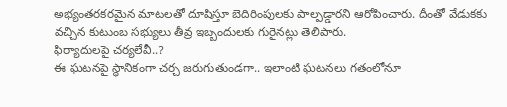అభ్యంతరకరమైన మాటలతో దూషిస్తూ బెదిరింపులకు పాల్పడ్డారని ఆరోపించారు. దీంతో వేడుకకు వచ్చిన కుటుంబ సభ్యులు తీవ్ర ఇబ్బందులకు గురైనట్లు తెలిపారు.
ఫిర్యాదులపై చర్యలేవీ..?
ఈ ఘటనపై స్థానికంగా చర్చ జరుగుతుండగా.. ఇలాంటి ఘటనలు గతంలోనూ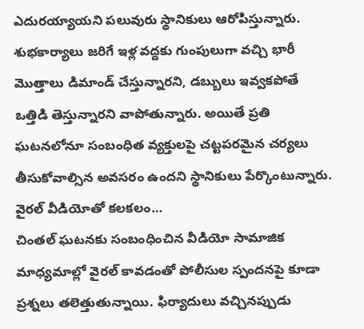ఎదురయ్యాయని పలువురు స్థానికులు ఆరోపిస్తున్నారు. శుభకార్యాలు జరిగే ఇళ్ల వద్దకు గుంపులుగా వచ్చి భారీ మొత్తాలు డిమాండ్ చేస్తున్నారని, డబ్బులు ఇవ్వకపోతే ఒత్తిడి తెస్తున్నారని వాపోతున్నారు. అయితే ప్రతి ఘటనలోనూ సంబంధిత వ్యక్తులపై చట్టపరమైన చర్యలు తీసుకోవాల్సిన అవసరం ఉందని స్థానికులు పేర్కొంటున్నారు.
వైరల్ వీడియోతో కలకలం…
చింతల్ ఘటనకు సంబంధించిన వీడియో సామాజిక మాధ్యమాల్లో వైరల్ కావడంతో పోలీసుల స్పందనపై కూడా ప్రశ్నలు తలెత్తుతున్నాయి. ఫిర్యాదులు వచ్చినప్పుడు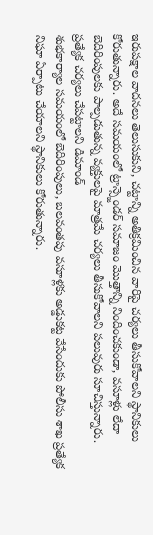ఇరుపక్షాల వాదనలు తెలుసుకుని, చట్టాన్ని అతిక్రమించిన వారిపై చర్యలు తీసుకోవాలని స్థానికులు కోరుతున్నారు. అదే సమయంలో ట్రాన్స్జెండర్ సమాజం మొత్తాన్ని నిందించకుండా, వసూళ్లు లేదా బెదిరింపులకు పాల్పడుతున్న వ్యక్తులపై మాత్రమే చర్యలు తీసుకోవాలని పలువురు సూచిస్తున్నారు.
ప్రత్యేక చర్యలు చేపట్టాలని డిమాండ్
శుభకార్యాల సమయంలో బెదిరింపులు, బలవంతపు వసూళ్లకు అడ్డుకట్ట వేసేందుకు పోలీసు శాఖ ప్రత్యేక నిఘా ఏర్పాటు చేయాలని స్థానికులు కోరుతున్నారు.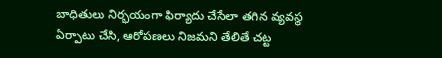బాధితులు నిర్భయంగా ఫిర్యాదు చేసేలా తగిన వ్యవస్థ ఏర్పాటు చేసి, ఆరోపణలు నిజమని తేలితే చట్ట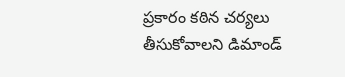ప్రకారం కఠిన చర్యలు తీసుకోవాలని డిమాండ్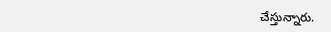చేస్తున్నారు.